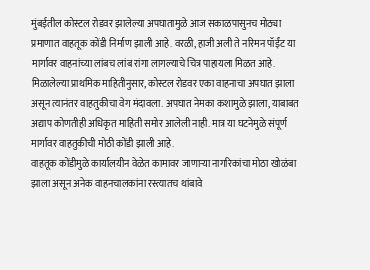मुंबईतील कोस्टल रोडवर झालेल्या अपघातामुळे आज सकाळपासुनच मोठ्या प्रमाणात वाहतूक कोंडी निर्माण झाली आहे. वरळी, हाजी अली ते नरिमन पॉईंट या मार्गावर वाहनांच्या लांबच लांब रांगा लागल्याचे चित्र पाहायला मिळत आहे.
मिळालेल्या प्राथमिक माहितीनुसार, कोस्टल रोडवर एका वाहनाचा अपघात झाला असून त्यानंतर वाहतुकीचा वेग मंदावला. अपघात नेमका कशामुळे झाला, याबाबत अद्याप कोणतीही अधिकृत माहिती समोर आलेली नाही. मात्र या घटनेमुळे संपूर्ण मार्गावर वाहतुकीची मोठी कोंडी झाली आहे.
वाहतूक कोंडीमुळे कार्यालयीन वेळेत कामावर जाणाऱ्या नागरिकांचा मोठा खोळंबा झाला असून अनेक वाहनचालकांना रस्त्यातच थांबावे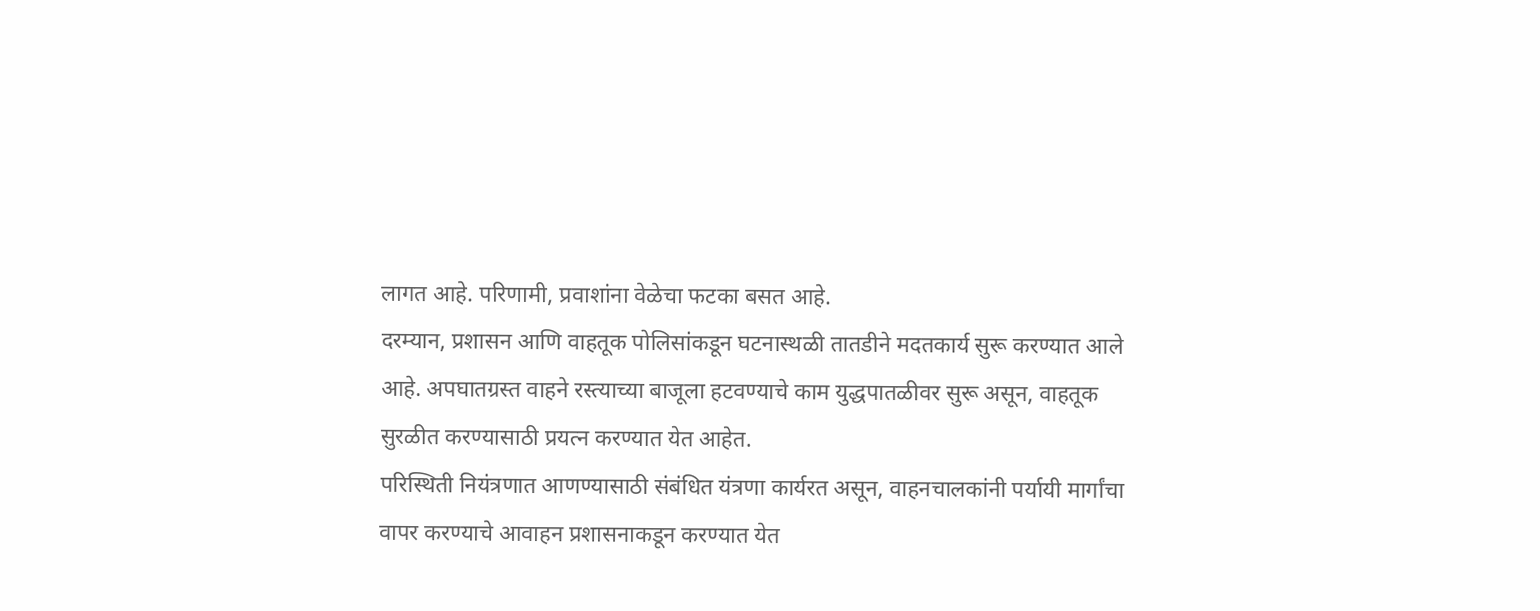लागत आहे. परिणामी, प्रवाशांना वेळेचा फटका बसत आहे.
दरम्यान, प्रशासन आणि वाहतूक पोलिसांकडून घटनास्थळी तातडीने मदतकार्य सुरू करण्यात आले आहे. अपघातग्रस्त वाहने रस्त्याच्या बाजूला हटवण्याचे काम युद्धपातळीवर सुरू असून, वाहतूक सुरळीत करण्यासाठी प्रयत्न करण्यात येत आहेत.
परिस्थिती नियंत्रणात आणण्यासाठी संबंधित यंत्रणा कार्यरत असून, वाहनचालकांनी पर्यायी मार्गांचा वापर करण्याचे आवाहन प्रशासनाकडून करण्यात येत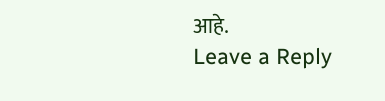आहे.
Leave a Reply